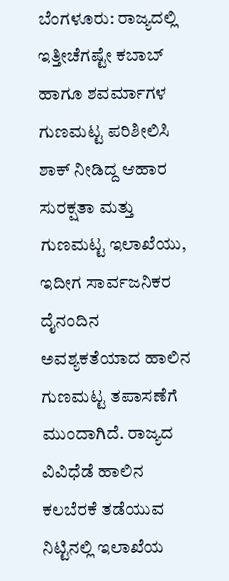ಬೆಂಗಳೂರು: ರಾಜ್ಯದಲ್ಲಿ ಇತ್ತೀಚೆಗಷ್ಟೇ ಕಬಾಬ್ ಹಾಗೂ ಶವರ್ಮಾಗಳ ಗುಣಮಟ್ಟ ಪರಿಶೀಲಿಸಿ ಶಾಕ್ ನೀಡಿದ್ದ ಆಹಾರ ಸುರಕ್ಷತಾ ಮತ್ತು ಗುಣಮಟ್ಟ ಇಲಾಖೆಯು, ಇದೀಗ ಸಾರ್ವಜನಿಕರ ದೈನಂದಿನ ಅವಶ್ಯಕತೆಯಾದ ಹಾಲಿನ ಗುಣಮಟ್ಟ ತಪಾಸಣೆಗೆ ಮುಂದಾಗಿದೆ. ರಾಜ್ಯದ ವಿವಿಧೆಡೆ ಹಾಲಿನ ಕಲಬೆರಕೆ ತಡೆಯುವ ನಿಟ್ಟಿನಲ್ಲಿ ಇಲಾಖೆಯ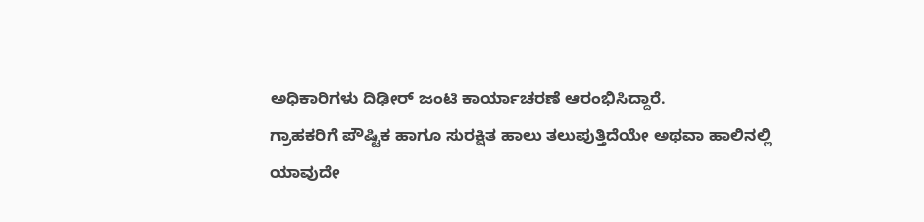ಅಧಿಕಾರಿಗಳು ದಿಢೀರ್ ಜಂಟಿ ಕಾರ್ಯಾಚರಣೆ ಆರಂಭಿಸಿದ್ದಾರೆ.
ಗ್ರಾಹಕರಿಗೆ ಪೌಷ್ಟಿಕ ಹಾಗೂ ಸುರಕ್ಷಿತ ಹಾಲು ತಲುಪುತ್ತಿದೆಯೇ ಅಥವಾ ಹಾಲಿನಲ್ಲಿ ಯಾವುದೇ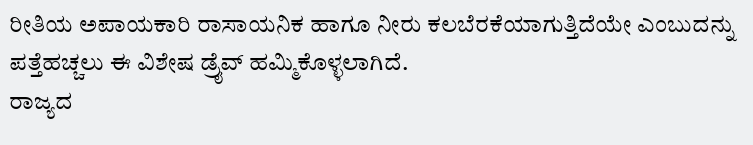ರೀತಿಯ ಅಪಾಯಕಾರಿ ರಾಸಾಯನಿಕ ಹಾಗೂ ನೀರು ಕಲಬೆರಕೆಯಾಗುತ್ತಿದೆಯೇ ಎಂಬುದನ್ನು ಪತ್ತೆಹಚ್ಚಲು ಈ ವಿಶೇಷ ಡ್ರೈವ್ ಹಮ್ಮಿಕೊಳ್ಳಲಾಗಿದೆ.
ರಾಜ್ಯದ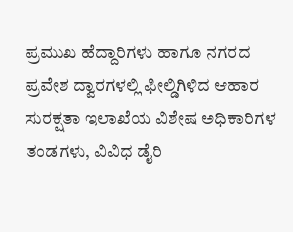ಪ್ರಮುಖ ಹೆದ್ದಾರಿಗಳು ಹಾಗೂ ನಗರದ ಪ್ರವೇಶ ದ್ವಾರಗಳಲ್ಲಿ ಫೀಲ್ಡಿಗಿಳಿದ ಆಹಾರ ಸುರಕ್ಷತಾ ಇಲಾಖೆಯ ವಿಶೇಷ ಅಧಿಕಾರಿಗಳ ತಂಡಗಳು, ವಿವಿಧ ಡೈರಿ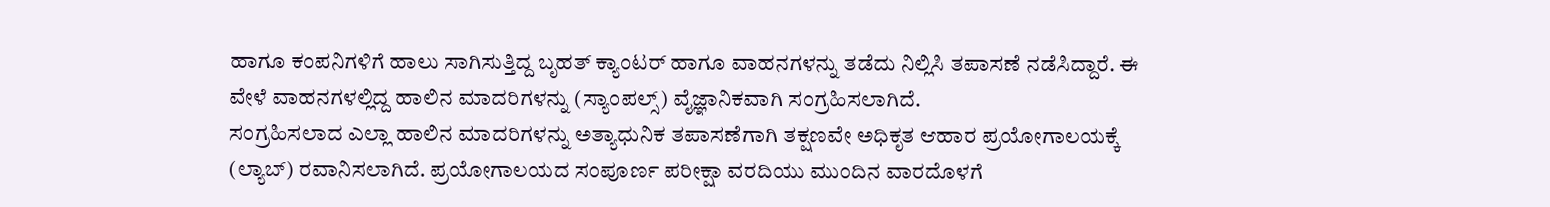ಹಾಗೂ ಕಂಪನಿಗಳಿಗೆ ಹಾಲು ಸಾಗಿಸುತ್ತಿದ್ದ ಬೃಹತ್ ಕ್ಯಾಂಟರ್ ಹಾಗೂ ವಾಹನಗಳನ್ನು ತಡೆದು ನಿಲ್ಲಿಸಿ ತಪಾಸಣೆ ನಡೆಸಿದ್ದಾರೆ. ಈ ವೇಳೆ ವಾಹನಗಳಲ್ಲಿದ್ದ ಹಾಲಿನ ಮಾದರಿಗಳನ್ನು (ಸ್ಯಾಂಪಲ್ಸ್) ವೈಜ್ಞಾನಿಕವಾಗಿ ಸಂಗ್ರಹಿಸಲಾಗಿದೆ.
ಸಂಗ್ರಹಿಸಲಾದ ಎಲ್ಲಾ ಹಾಲಿನ ಮಾದರಿಗಳನ್ನು ಅತ್ಯಾಧುನಿಕ ತಪಾಸಣೆಗಾಗಿ ತಕ್ಷಣವೇ ಅಧಿಕೃತ ಆಹಾರ ಪ್ರಯೋಗಾಲಯಕ್ಕೆ (ಲ್ಯಾಬ್) ರವಾನಿಸಲಾಗಿದೆ. ಪ್ರಯೋಗಾಲಯದ ಸಂಪೂರ್ಣ ಪರೀಕ್ಷಾ ವರದಿಯು ಮುಂದಿನ ವಾರದೊಳಗೆ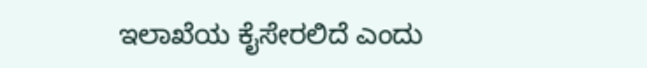ಇಲಾಖೆಯ ಕೈಸೇರಲಿದೆ ಎಂದು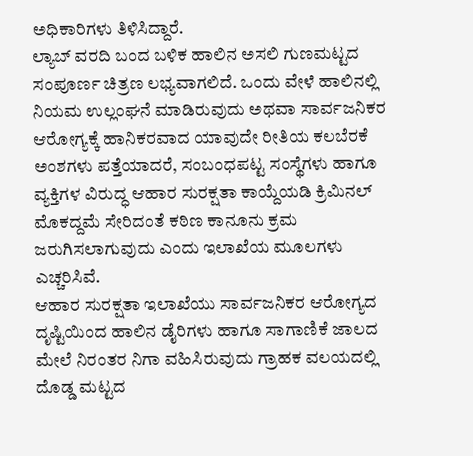ಅಧಿಕಾರಿಗಳು ತಿಳಿಸಿದ್ದಾರೆ.
ಲ್ಯಾಬ್ ವರದಿ ಬಂದ ಬಳಿಕ ಹಾಲಿನ ಅಸಲಿ ಗುಣಮಟ್ಟದ ಸಂಪೂರ್ಣ ಚಿತ್ರಣ ಲಭ್ಯವಾಗಲಿದೆ. ಒಂದು ವೇಳೆ ಹಾಲಿನಲ್ಲಿ ನಿಯಮ ಉಲ್ಲಂಘನೆ ಮಾಡಿರುವುದು ಅಥವಾ ಸಾರ್ವಜನಿಕರ ಆರೋಗ್ಯಕ್ಕೆ ಹಾನಿಕರವಾದ ಯಾವುದೇ ರೀತಿಯ ಕಲಬೆರಕೆ ಅಂಶಗಳು ಪತ್ತೆಯಾದರೆ, ಸಂಬಂಧಪಟ್ಟ ಸಂಸ್ಥೆಗಳು ಹಾಗೂ ವ್ಯಕ್ತಿಗಳ ವಿರುದ್ಧ ಆಹಾರ ಸುರಕ್ಷತಾ ಕಾಯ್ದೆಯಡಿ ಕ್ರಿಮಿನಲ್ ಮೊಕದ್ದಮೆ ಸೇರಿದಂತೆ ಕಠಿಣ ಕಾನೂನು ಕ್ರಮ ಜರುಗಿಸಲಾಗುವುದು ಎಂದು ಇಲಾಖೆಯ ಮೂಲಗಳು ಎಚ್ಚರಿಸಿವೆ.
ಆಹಾರ ಸುರಕ್ಷತಾ ಇಲಾಖೆಯು ಸಾರ್ವಜನಿಕರ ಆರೋಗ್ಯದ ದೃಷ್ಟಿಯಿಂದ ಹಾಲಿನ ಡೈರಿಗಳು ಹಾಗೂ ಸಾಗಾಣಿಕೆ ಜಾಲದ ಮೇಲೆ ನಿರಂತರ ನಿಗಾ ವಹಿಸಿರುವುದು ಗ್ರಾಹಕ ವಲಯದಲ್ಲಿ ದೊಡ್ಡ ಮಟ್ಟದ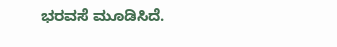ಭರವಸೆ ಮೂಡಿಸಿದೆ.